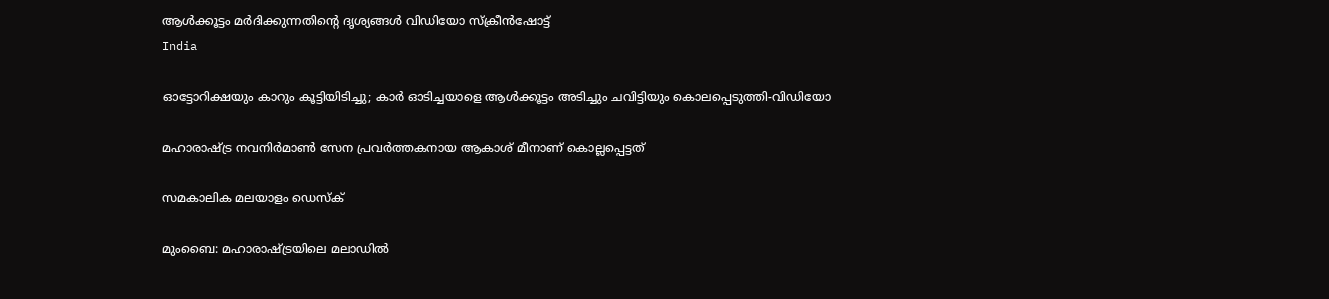ആള്‍ക്കൂട്ടം മര്‍ദിക്കുന്നതിന്‍റെ ദൃശ്യങ്ങള്‍ വിഡ‍ിയോ സ്ക്രീന്‍ഷോട്ട്
India

ഓട്ടോറിക്ഷയും കാറും കൂട്ടിയിടിച്ചു; കാര്‍ ഓടിച്ചയാളെ ആള്‍ക്കൂട്ടം അടിച്ചും ചവിട്ടിയും കൊലപ്പെടുത്തി-വിഡിയോ

മഹാരാഷ്ട്ര നവനിര്‍മാണ്‍ സേന പ്രവര്‍ത്തകനായ ആകാശ് മീനാണ് കൊല്ലപ്പെട്ടത്

സമകാലിക മലയാളം ഡെസ്ക്

മുംബൈ: മഹാരാഷ്ട്രയിലെ മലാഡില്‍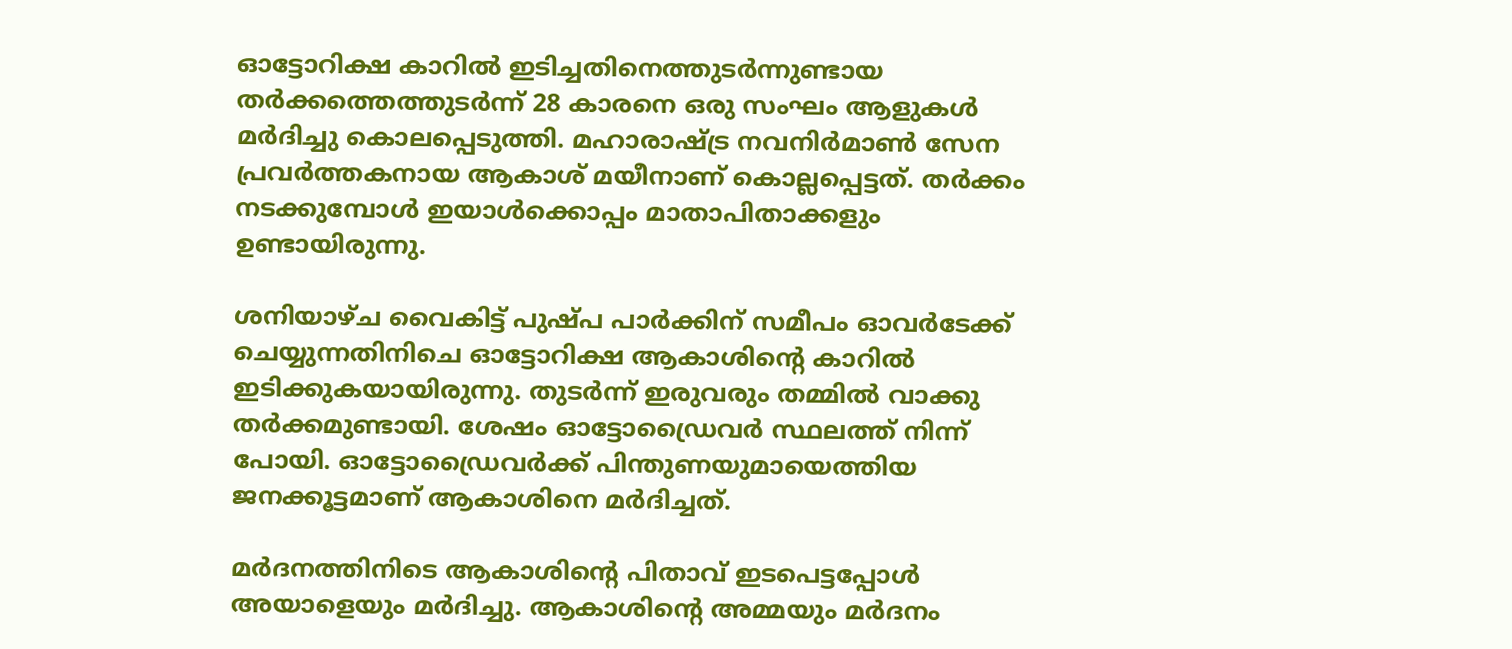ഓട്ടോറിക്ഷ കാറില്‍ ഇടിച്ചതിനെത്തുടര്‍ന്നുണ്ടായ തര്‍ക്കത്തെത്തുടര്‍ന്ന് 28 കാരനെ ഒരു സംഘം ആളുകള്‍ മര്‍ദിച്ചു കൊലപ്പെടുത്തി. മഹാരാഷ്ട്ര നവനിര്‍മാണ്‍ സേന പ്രവര്‍ത്തകനായ ആകാശ് മയീനാണ് കൊല്ലപ്പെട്ടത്. തര്‍ക്കം നടക്കുമ്പോള്‍ ഇയാള്‍ക്കൊപ്പം മാതാപിതാക്കളും ഉണ്ടായിരുന്നു.

ശനിയാഴ്ച വൈകിട്ട് പുഷ്പ പാര്‍ക്കിന് സമീപം ഓവര്‍ടേക്ക് ചെയ്യുന്നതിനിചെ ഓട്ടോറിക്ഷ ആകാശിന്റെ കാറില്‍ ഇടിക്കുകയായിരുന്നു. തുടര്‍ന്ന് ഇരുവരും തമ്മില്‍ വാക്കു തര്‍ക്കമുണ്ടായി. ശേഷം ഓട്ടോഡ്രൈവര്‍ സ്ഥലത്ത് നിന്ന് പോയി. ഓട്ടോഡ്രൈവര്‍ക്ക് പിന്തുണയുമായെത്തിയ ജനക്കൂട്ടമാണ് ആകാശിനെ മര്‍ദിച്ചത്.

മര്‍ദനത്തിനിടെ ആകാശിന്റെ പിതാവ് ഇടപെട്ടപ്പോള്‍ അയാളെയും മര്‍ദിച്ചു. ആകാശിന്റെ അമ്മയും മര്‍ദനം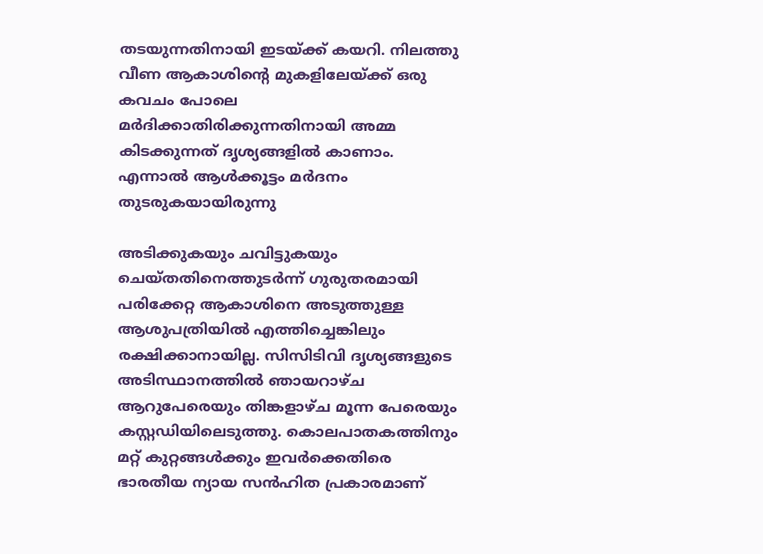തടയുന്നതിനായി ഇടയ്ക്ക് കയറി. നിലത്തു വീണ ആകാശിന്‍റെ മുകളിലേയ്ക്ക് ഒരു കവചം പോലെ മര്‍ദിക്കാതിരിക്കുന്നതിനായി അമ്മ കിടക്കുന്നത് ദൃശ്യങ്ങളില്‍ കാണാം. എന്നാല്‍ ആള്‍ക്കൂട്ടം മര്‍ദനം തുടരുകയായിരുന്നു

അടിക്കുകയും ചവിട്ടുകയും ചെയ്തതിനെത്തുടര്‍ന്ന് ഗുരുതരമായി പരിക്കേറ്റ ആകാശിനെ അടുത്തുള്ള ആശുപത്രിയില്‍ എത്തിച്ചെങ്കിലും രക്ഷിക്കാനായില്ല. സിസിടിവി ദൃശ്യങ്ങളുടെ അടിസ്ഥാനത്തില്‍ ഞായറാഴ്ച ആറുപേരെയും തിങ്കളാഴ്ച മൂന്ന പേരെയും കസ്റ്റഡിയിലെടുത്തു. കൊലപാതകത്തിനും മറ്റ് കുറ്റങ്ങള്‍ക്കും ഇവര്‍ക്കെതിരെ ഭാരതീയ ന്യായ സന്‍ഹിത പ്രകാരമാണ്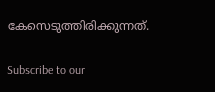കേസെടുത്തിരിക്കുന്നത്.

Subscribe to our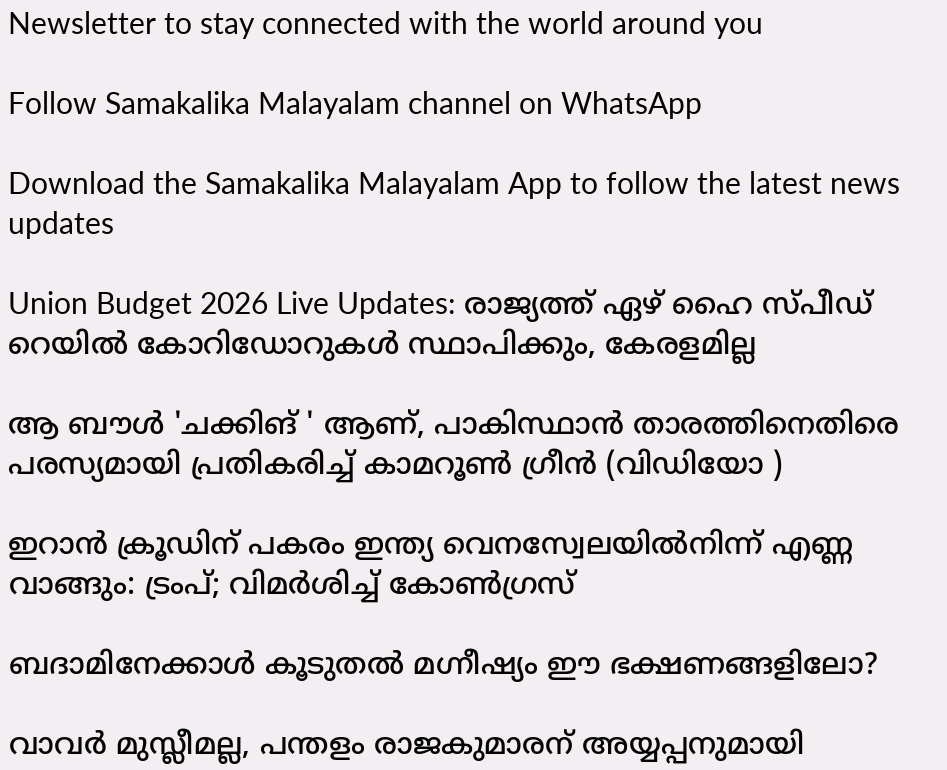Newsletter to stay connected with the world around you

Follow Samakalika Malayalam channel on WhatsApp

Download the Samakalika Malayalam App to follow the latest news updates

Union Budget 2026 Live Updates: രാജ്യത്ത് ഏഴ് ഹൈ സ്പീഡ് റെയില്‍ കോറിഡോറുകള്‍ സ്ഥാപിക്കും, കേരളമില്ല

ആ ബൗൾ 'ചക്കിങ് ' ആണ്, പാകിസ്ഥാൻ താരത്തിനെതിരെ പരസ്യമായി പ്രതികരിച്ച് കാമറൂൺ ഗ്രീൻ (വിഡിയോ )

ഇറാന്‍ ക്രൂഡിന് പകരം ഇന്ത്യ വെനസ്വേലയില്‍നിന്ന് എണ്ണ വാങ്ങും: ട്രംപ്; വിമര്‍ശിച്ച് കോണ്‍ഗ്രസ്

ബദാമിനേക്കാൾ കൂടുതൽ മഗ്നീഷ്യം ഈ ഭക്ഷണങ്ങളിലോ?

വാവര്‍ മുസ്ലീമല്ല, പന്തളം രാജകുമാരന് അയ്യപ്പനുമായി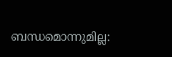ബന്ധമൊന്നുമില്ല: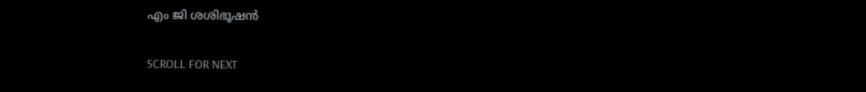എം ജി ശശിഭൂഷന്‍

SCROLL FOR NEXT